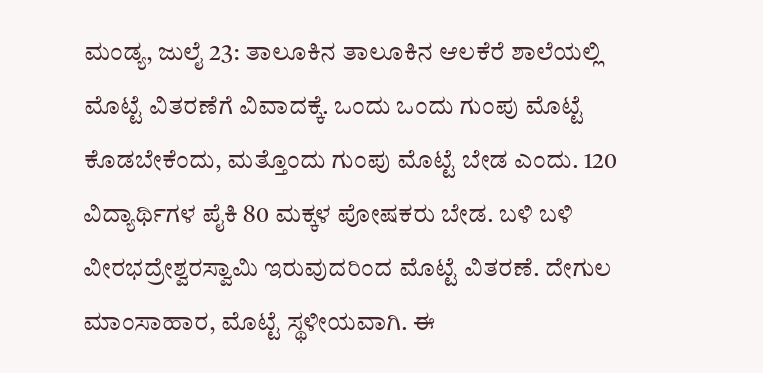ಮಂಡ್ಯ, ಜುಲೈ 23: ತಾಲೂಕಿನ ತಾಲೂಕಿನ ಆಲಕೆರೆ ಶಾಲೆಯಲ್ಲಿ ಮೊಟ್ಟೆ ವಿತರಣೆಗೆ ವಿವಾದಕ್ಕೆ. ಒಂದು ಒಂದು ಗುಂಪು ಮೊಟ್ಟೆ ಕೊಡಬೇಕೆಂದು, ಮತ್ತೊಂದು ಗುಂಪು ಮೊಟ್ಟೆ ಬೇಡ ಎಂದು. 120 ವಿದ್ಯಾರ್ಥಿಗಳ ಪೈಕಿ 80 ಮಕ್ಕಳ ಪೋಷಕರು ಬೇಡ. ಬಳಿ ಬಳಿ ವೀರಭದ್ರೇಶ್ವರಸ್ವಾಮಿ ಇರುವುದರಿಂದ ಮೊಟ್ಟೆ ವಿತರಣೆ. ದೇಗುಲ ಮಾಂಸಾಹಾರ, ಮೊಟ್ಟೆ ಸ್ಥಳೀಯವಾಗಿ. ಈ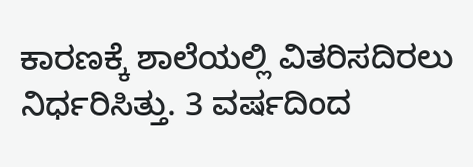ಕಾರಣಕ್ಕೆ ಶಾಲೆಯಲ್ಲಿ ವಿತರಿಸದಿರಲು ನಿರ್ಧರಿಸಿತ್ತು. 3 ವರ್ಷದಿಂದ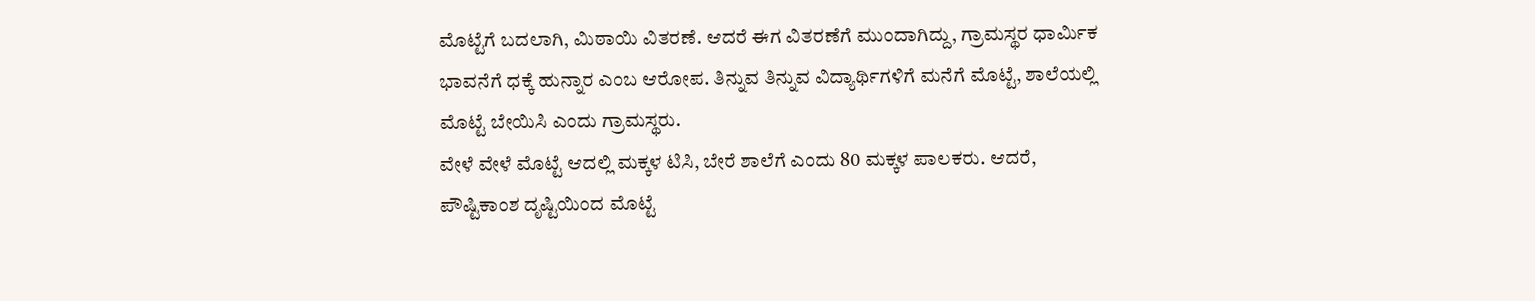ಮೊಟ್ಟೆಗೆ ಬದಲಾಗಿ, ಮಿಠಾಯಿ ವಿತರಣೆ. ಆದರೆ ಈಗ ವಿತರಣೆಗೆ ಮುಂದಾಗಿದ್ದು, ಗ್ರಾಮಸ್ಥರ ಧಾರ್ಮಿಕ ಭಾವನೆಗೆ ಧಕ್ಕೆ ಹುನ್ನಾರ ಎಂಬ ಆರೋಪ. ತಿನ್ನುವ ತಿನ್ನುವ ವಿದ್ಯಾರ್ಥಿಗಳಿಗೆ ಮನೆಗೆ ಮೊಟ್ಟೆ, ಶಾಲೆಯಲ್ಲಿ ಮೊಟ್ಟೆ ಬೇಯಿಸಿ ಎಂದು ಗ್ರಾಮಸ್ಥರು.
ವೇಳೆ ವೇಳೆ ಮೊಟ್ಟೆ ಆದಲ್ಲಿ ಮಕ್ಕಳ ಟಿಸಿ, ಬೇರೆ ಶಾಲೆಗೆ ಎಂದು 80 ಮಕ್ಕಳ ಪಾಲಕರು. ಆದರೆ, ಪೌಷ್ಟಿಕಾಂಶ ದೃಷ್ಟಿಯಿಂದ ಮೊಟ್ಟೆ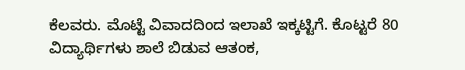ಕೆಲವರು. ಮೊಟ್ಟೆ ವಿವಾದದಿಂದ ಇಲಾಖೆ ಇಕ್ಕಟ್ಟಿಗೆ. ಕೊಟ್ಟರೆ 80 ವಿದ್ಯಾರ್ಥಿಗಳು ಶಾಲೆ ಬಿಡುವ ಆತಂಕ,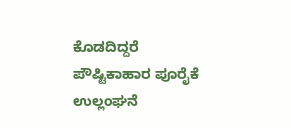ಕೊಡದಿದ್ದರೆ ಪೌಷ್ಟಿಕಾಹಾರ ಪೂರೈಕೆ ಉಲ್ಲಂಘನೆ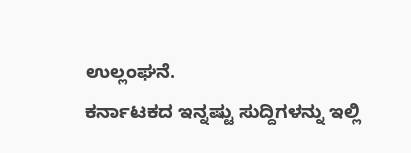ಉಲ್ಲಂಘನೆ.
ಕರ್ನಾಟಕದ ಇನ್ನಷ್ಟು ಸುದ್ದಿಗಳನ್ನು ಇಲ್ಲಿ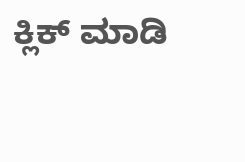ಕ್ಲಿಕ್ ಮಾಡಿ